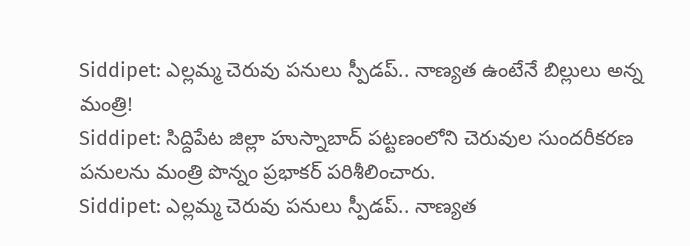Siddipet: ఎల్లమ్మ చెరువు పనులు స్పీడప్.. నాణ్యత ఉంటేనే బిల్లులు అన్న మంత్రి!
Siddipet: సిద్దిపేట జిల్లా హుస్నాబాద్ పట్టణంలోని చెరువుల సుందరీకరణ పనులను మంత్రి పొన్నం ప్రభాకర్ పరిశీలించారు.
Siddipet: ఎల్లమ్మ చెరువు పనులు స్పీడప్.. నాణ్యత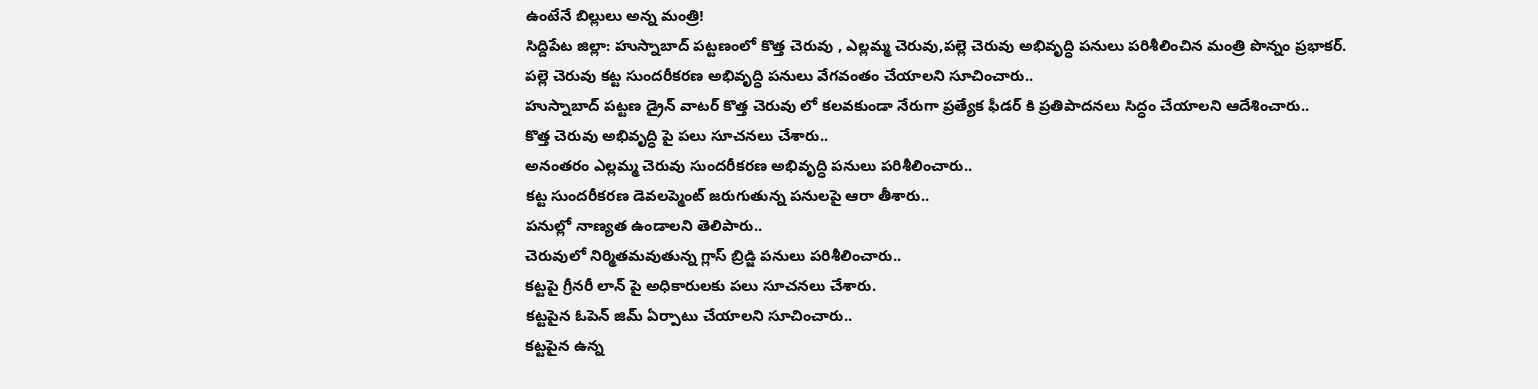ఉంటేనే బిల్లులు అన్న మంత్రి!
సిద్దిపేట జిల్లా: హుస్నాబాద్ పట్టణంలో కొత్త చెరువు , ఎల్లమ్మ చెరువు,పల్లె చెరువు అభివృద్ధి పనులు పరిశీలించిన మంత్రి పొన్నం ప్రభాకర్.
పల్లె చెరువు కట్ట సుందరీకరణ అభివృద్ధి పనులు వేగవంతం చేయాలని సూచించారు..
హుస్నాబాద్ పట్టణ డ్రైన్ వాటర్ కొత్త చెరువు లో కలవకుండా నేరుగా ప్రత్యేక ఫీడర్ కి ప్రతిపాదనలు సిద్ధం చేయాలని ఆదేశించారు..
కొత్త చెరువు అభివృద్ధి పై పలు సూచనలు చేశారు..
అనంతరం ఎల్లమ్మ చెరువు సుందరీకరణ అభివృద్ధి పనులు పరిశీలించారు..
కట్ట సుందరీకరణ డెవలప్మెంట్ జరుగుతున్న పనులపై ఆరా తీశారు..
పనుల్లో నాణ్యత ఉండాలని తెలిపారు..
చెరువులో నిర్మితమవుతున్న గ్లాస్ బ్రిడ్జి పనులు పరిశీలించారు..
కట్టపై గ్రీనరీ లాన్ పై అధికారులకు పలు సూచనలు చేశారు.
కట్టపైన ఓపెన్ జిమ్ ఏర్పాటు చేయాలని సూచించారు..
కట్టపైన ఉన్న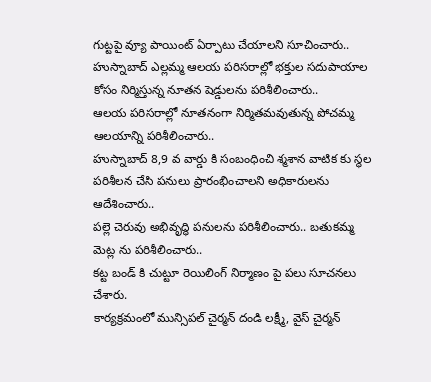గుట్టపై వ్యూ పాయింట్ ఏర్పాటు చేయాలని సూచించారు..
హుస్నాబాద్ ఎల్లమ్మ ఆలయ పరిసరాల్లో భక్తుల సదుపాయాల కోసం నిర్మిస్తున్న నూతన షెడ్డులను పరిశీలించారు..
ఆలయ పరిసరాల్లో నూతనంగా నిర్మితమవుతున్న పోచమ్మ ఆలయాన్ని పరిశీలించారు..
హుస్నాబాద్ 8,9 వ వార్డు కి సంబంధించి శ్మశాన వాటిక కు స్థల పరిశీలన చేసి పనులు ప్రారంభించాలని అధికారులను ఆదేశించారు..
పల్లె చెరువు అభివృద్ధి పనులను పరిశీలించారు.. బతుకమ్మ మెట్ల ను పరిశీలించారు..
కట్ట బండ్ కి చుట్టూ రెయిలింగ్ నిర్మాణం పై పలు సూచనలు చేశారు.
కార్యక్రమంలో మున్సిపల్ చైర్మన్ దండి లక్ష్మీ, వైస్ చైర్మన్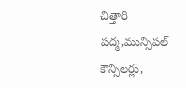చిత్తారి పద్మ,మున్సిపల్ కౌన్సిలర్లు,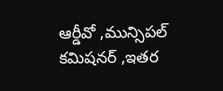ఆర్డీవో ,మున్సిపల్ కమిషనర్ ,ఇతర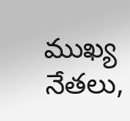ముఖ్య నేతలు,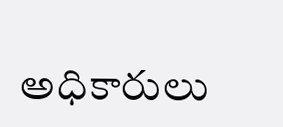అధికారులు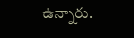ఉన్నారు.